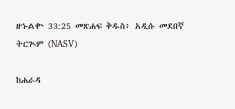ዘኁልቍ 33:25 መጽሐፍ ቅዱስ፥ አዲሱ መደበኛ ትርጒም (NASV)

ከሐራዳ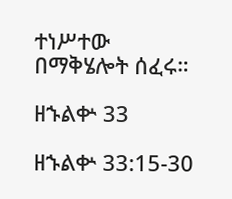ተነሥተው በማቅሄሎት ሰፈሩ።

ዘኁልቍ 33

ዘኁልቍ 33:15-30